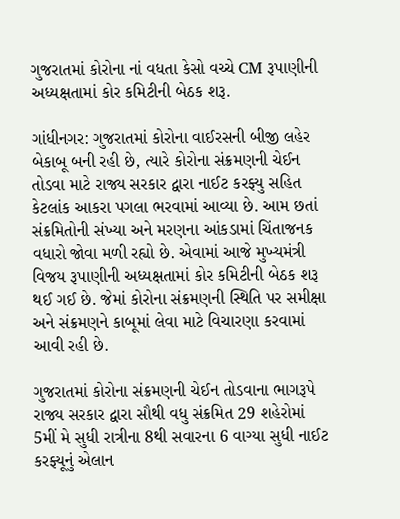ગુજરાતમાં કોરોના નાં વધતા કેસો વચ્ચે CM રૂપાણીની અધ્યક્ષતામાં કોર કમિટીની બેઠક શરૂ.

ગાંધીનગર: ગુજરાતમાં કોરોના વાઈરસની બીજી લહેર બેકાબૂ બની રહી છે, ત્યારે કોરોના સંક્રમણની ચેઈન તોડવા માટે રાજ્ય સરકાર દ્વારા નાઈટ કરફ્યુ સહિત કેટલાંક આકરા પગલા ભરવામાં આવ્યા છે. આમ છતાં સંક્રમિતોની સંખ્યા અને મરણના આંકડામાં ચિંતાજનક વધારો જોવા મળી રહ્યો છે. એવામાં આજે મુખ્યમંત્રી વિજય રૂપાણીની અધ્યક્ષતામાં કોર કમિટીની બેઠક શરૂ થઈ ગઈ છે. જેમાં કોરોના સંક્રમણની સ્થિતિ પર સમીક્ષા અને સંક્રમણને કાબૂમાં લેવા માટે વિચારણા કરવામાં આવી રહી છે.

ગુજરાતમાં કોરોના સંક્રમણની ચેઈન તોડવાના ભાગરૂપે રાજ્ય સરકાર દ્વારા સૌથી વધુ સંક્રમિત 29 શહેરોમાં 5મીં મે સુધી રાત્રીના 8થી સવારના 6 વાગ્યા સુધી નાઈટ કરફ્યૂનું એલાન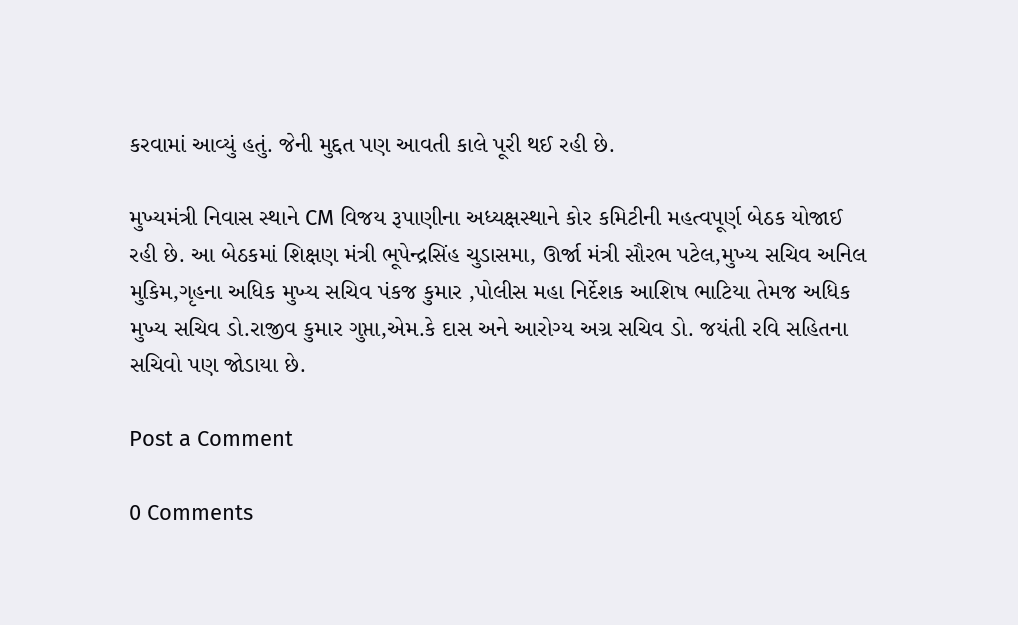કરવામાં આવ્યું હતું. જેની મુદ્દત પણ આવતી કાલે પૂરી થઈ રહી છે.

મુખ્યમંત્રી નિવાસ સ્થાને CM વિજય રૂપાણીના અધ્યક્ષસ્થાને કોર કમિટીની મહત્વપૂર્ણ બેઠક યોજાઈ રહી છે. આ બેઠકમાં શિક્ષણ મંત્રી ભૂપેન્દ્રસિંહ ચુડાસમા, ઊર્જા મંત્રી સૌરભ પટેલ,મુખ્ય સચિવ અનિલ મુકિમ,ગૃહના અધિક મુખ્ય સચિવ પંકજ કુમાર ,પોલીસ મહા નિર્દેશક આશિષ ભાટિયા તેમજ અધિક મુખ્ય સચિવ ડો.રાજીવ કુમાર ગુપ્તા,એમ.કે દાસ અને આરોગ્ય અગ્ર સચિવ ડો. જયંતી રવિ સહિતના સચિવો પણ જોડાયા છે.

Post a Comment

0 Comments